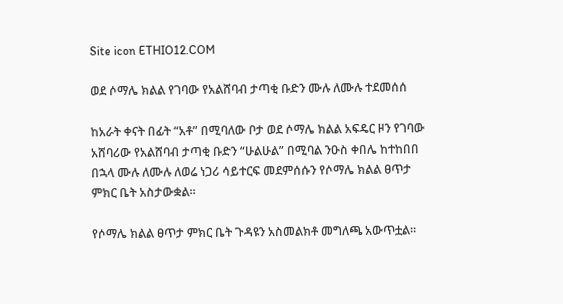Site icon ETHIO12.COM

ወደ ሶማሌ ክልል የገባው የአልሸባብ ታጣቂ ቡድን ሙሉ ለሙሉ ተደመሰሰ

ከአራት ቀናት በፊት “አቶ” በሚባለው ቦታ ወደ ሶማሌ ክልል አፍዴር ዞን የገባው አሸባሪው የአልሸባብ ታጣቂ ቡድን “ሁልሁል” በሚባል ንዑስ ቀበሌ ከተከበበ በኋላ ሙሉ ለሙሉ ለወሬ ነጋሪ ሳይተርፍ መደምሰሱን የሶማሌ ክልል ፀጥታ ምክር ቤት አስታውቋል።

የሶማሌ ክልል ፀጥታ ምክር ቤት ጉዳዩን አስመልክቶ መግለጫ አውጥቷል።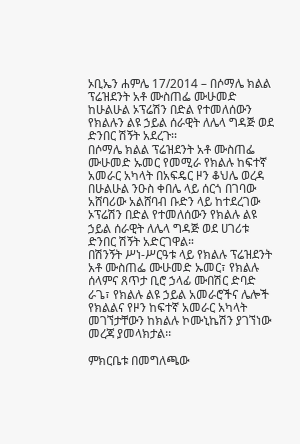ኦቢኤን ሐምሌ 17/2014 – በሶማሌ ክልል ፕሬዝደንት አቶ ሙስጠፌ ሙሁመድ ከሁልሁል ኦፕሬሽን በድል የተመለሰውን የክልሉን ልዩ ኃይል ሰራዊት ለሌላ ግዳጅ ወደ ድንበር ሽኝት አደረጉ፡፡
በሶማሌ ክልል ፕሬዝደንት አቶ ሙስጠፌ ሙሁመድ ኡመር የመሚራ የክልሉ ከፍተኛ አመራር አካላት በአፍዴር ዞን ቆህሌ ወረዳ በሁልሁል ንዑስ ቀበሌ ላይ ሰርጎ በገባው አሸባሪው አልሸባብ ቡድን ላይ ከተደረገው ኦፕሬሽን በድል የተመለሰውን የክልሉ ልዩ ኃይል ሰራዊት ለሌላ ግዳጅ ወደ ሀገሪቱ ድንበር ሽኝት አድርገዋል።
በሽንኝት ሥነ-ሥርዓቱ ላይ የክልሉ ፕሬዝደንት አቶ ሙስጠፌ ሙሁመድ ኡመር፣ የክልሉ ሰላምና ጸጥታ ቢሮ ኃላፊ ሙበሽር ድባድ ራጌ፣ የክልሉ ልዩ ኃይል አመራሮችና ሌሎች የክልልና የዞን ከፍተኛ አመራር አካላት መገኘታቸውን ከክልሉ ኮሙኒኬሽን ያገኘነው መረጃ ያመላክታል፡፡

ምክርቤቱ በመግለጫው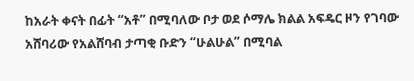ከአራት ቀናት በፊት “አቶ” በሚባለው ቦታ ወደ ሶማሌ ክልል አፍዴር ዞን የገባው አሸባሪው የአልሸባብ ታጣቂ ቡድን “ሁልሁል” በሚባል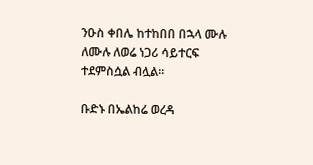ንዑስ ቀበሌ ከተከበበ በኋላ ሙሉ ለሙሉ ለወሬ ነጋሪ ሳይተርፍ ተደምስሷል ብሏል።

ቡድኑ በኤልከሬ ወረዳ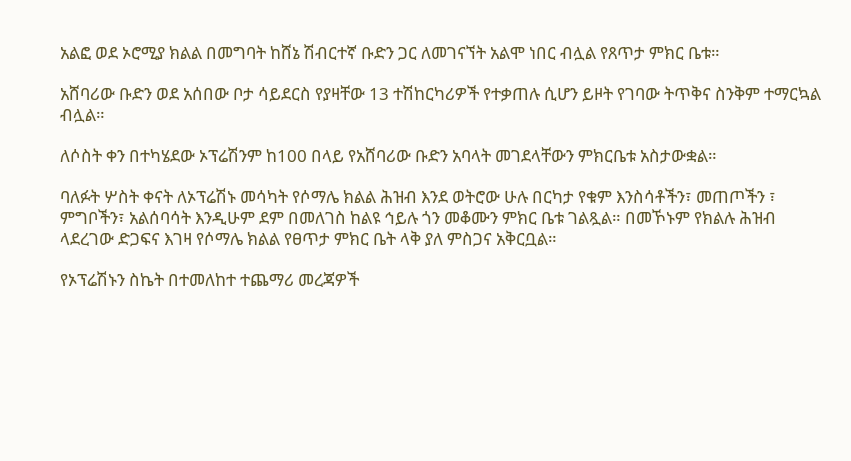አልፎ ወደ ኦሮሚያ ክልል በመግባት ከሸኔ ሽብርተኛ ቡድን ጋር ለመገናኘት አልሞ ነበር ብሏል የጸጥታ ምክር ቤቱ።

አሸባሪው ቡድን ወደ አሰበው ቦታ ሳይደርስ የያዛቸው 13 ተሽከርካሪዎች የተቃጠሉ ሲሆን ይዞት የገባው ትጥቅና ስንቅም ተማርኳል ብሏል።

ለሶስት ቀን በተካሄደው ኦፕሬሽንም ከ100 በላይ የአሸባሪው ቡድን አባላት መገደላቸውን ምክርቤቱ አስታውቋል።

ባለፉት ሦስት ቀናት ለኦፕሬሽኑ መሳካት የሶማሌ ክልል ሕዝብ እንደ ወትሮው ሁሉ በርካታ የቁም እንስሳቶችን፣ መጠጦችን ፣ ምግቦችን፣ አልሰባሳት እንዲሁም ደም በመለገስ ከልዩ ኅይሉ ጎን መቆሙን ምክር ቤቱ ገልጿል። በመኾኑም የክልሉ ሕዝብ ላደረገው ድጋፍና እገዛ የሶማሌ ክልል የፀጥታ ምክር ቤት ላቅ ያለ ምስጋና አቅርቧል።

የኦፕሬሽኑን ስኬት በተመለከተ ተጨማሪ መረጃዎች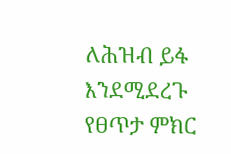ለሕዝብ ይፋ እንደሚደረጉ የፀጥታ ምክር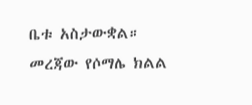ቤቱ አስታውቋል። መረጃው የሶማሌ ክልል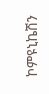ኮምዩኒኬሽን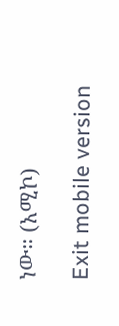ነው። (አሚኮ)

Exit mobile version